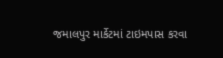જમાલપુર માર્કેટમાં ટાઇમપાસ કરવા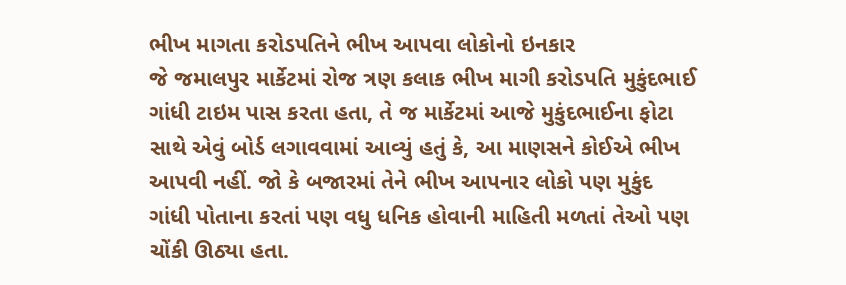ભીખ માગતા કરોડપતિને ભીખ આપવા લોકોનો ઇનકાર
જે જમાલપુર માર્કેટમાં રોજ ત્રણ કલાક ભીખ માગી કરોડપતિ મુકુંદભાઈ ગાંધી ટાઇમ પાસ કરતા હતા, તે જ માર્કેટમાં આજે મુકુંદભાઈના ફોટા સાથે એવું બોર્ડ લગાવવામાં આવ્યું હતું કે, આ માણસને કોઈએ ભીખ આપવી નહીં. જો કે બજારમાં તેને ભીખ આપનાર લોકો પણ મુકુંદ ગાંધી પોતાના કરતાં પણ વધુ ધનિક હોવાની માહિતી મળતાં તેઓ પણ ચોંકી ઊઠ્યા હતા.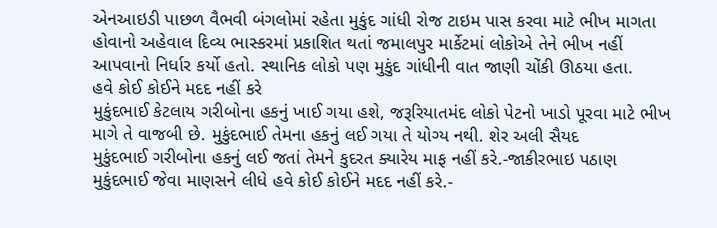એનઆઇડી પાછળ વૈભવી બંગલોમાં રહેતા મુકુંદ ગાંધી રોજ ટાઇમ પાસ કરવા માટે ભીખ માગતા હોવાનો અહેવાલ દિવ્ય ભાસ્કરમાં પ્રકાશિત થતાં જમાલપુર માર્કેટમાં લોકોએ તેને ભીખ નહીં આપવાનો નિર્ધાર કર્યો હતો. સ્થાનિક લોકો પણ મુકુંદ ગાંધીની વાત જાણી ચોંકી ઊઠયા હતા.
હવે કોઈ કોઈને મદદ નહીં કરે
મુકુંદભાઈ કેટલાય ગરીબોના હકનું ખાઈ ગયા હશે, જરૂરિયાતમંદ લોકો પેટનો ખાડો પૂરવા માટે ભીખ માગે તે વાજબી છે. મુકુંદભાઈ તેમના હકનું લઈ ગયા તે યોગ્ય નથી. શેર અલી સૈયદ
મુકુંદભાઈ ગરીબોના હકનું લઈ જતાં તેમને કુદરત ક્યારેય માફ નહીં કરે.-જાકીરભાઇ પઠાણ
મુકુંદભાઈ જેવા માણસને લીધે હવે કોઈ કોઈને મદદ નહીં કરે.-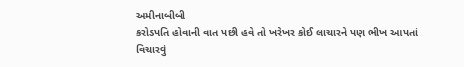અમીનાબીબી
કરોડપતિ હોવાની વાત પછી હવે તો ખરેખર કોઈ લાચારને પણ ભીખ આપતાં વિચારવું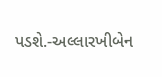પડશે.-અલ્લારખીબેન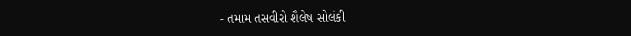- તમામ તસવીરો શૈલેષ સોલંકી